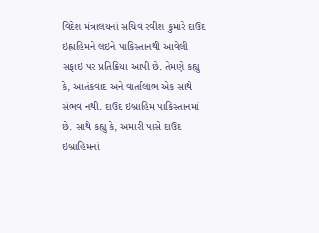વિદેશ મંત્રાલયનાં સચિવ રવીશ કુમારે દાઉદ ઇહ્રાહિમને લઇને પાકિસ્તાનથી આવેલી સફાઇ પર પ્રતિક્રિયા આપી છે. તેમણે કહ્યુ કે, આતંકવાદ અને વાર્તાલાભ એક સાથે સંભવ નથી. દાઉદ ઇબ્રાહિમ પાકિસ્તાનમાં છે. સાથે કહ્યુ કે, અમારી પાસે દાઉદ ઇબ્રાહિમનાં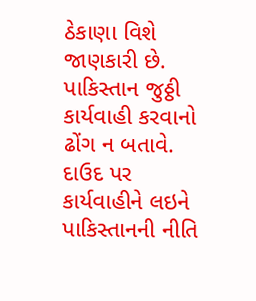ઠેકાણા વિશે જાણકારી છે. પાકિસ્તાન જુઠ્ઠી કાર્યવાહી કરવાનો ઢોંગ ન બતાવે. દાઉદ પર કાર્યવાહીને લઇને પાકિસ્તાનની નીતિ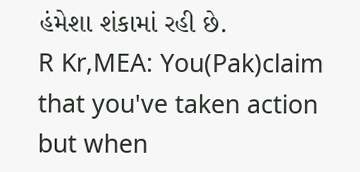હંમેશા શંકામાં રહી છે.
R Kr,MEA: You(Pak)claim that you've taken action but when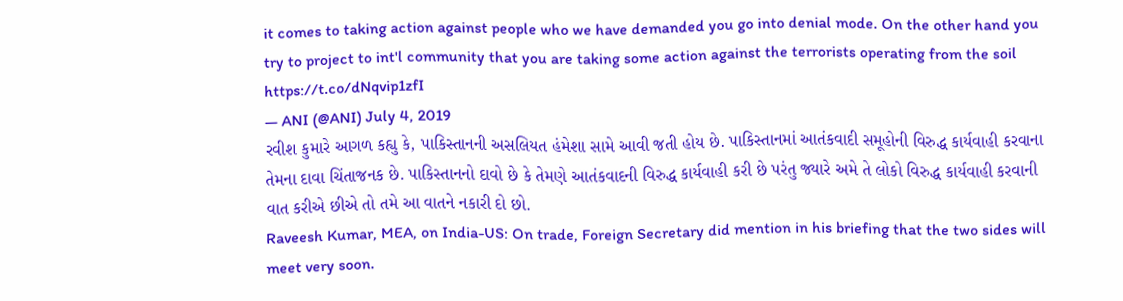it comes to taking action against people who we have demanded you go into denial mode. On the other hand you try to project to int'l community that you are taking some action against the terrorists operating from the soil https://t.co/dNqvip1zfI
— ANI (@ANI) July 4, 2019
રવીશ કુમારે આગળ કહ્યુ કે, પાકિસ્તાનની અસલિયત હંમેશા સામે આવી જતી હોય છે. પાકિસ્તાનમાં આતંકવાદી સમૂહોની વિરુદ્ધ કાર્યવાહી કરવાના તેમના દાવા ચિંતાજનક છે. પાકિસ્તાનનો દાવો છે કે તેમણે આતંકવાદની વિરુદ્ધ કાર્યવાહી કરી છે પરંતુ જ્યારે અમે તે લોકો વિરુદ્ધ કાર્યવાહી કરવાની વાત કરીએ છીએ તો તમે આ વાતને નકારી દો છો.
Raveesh Kumar, MEA, on India-US: On trade, Foreign Secretary did mention in his briefing that the two sides will meet very soon.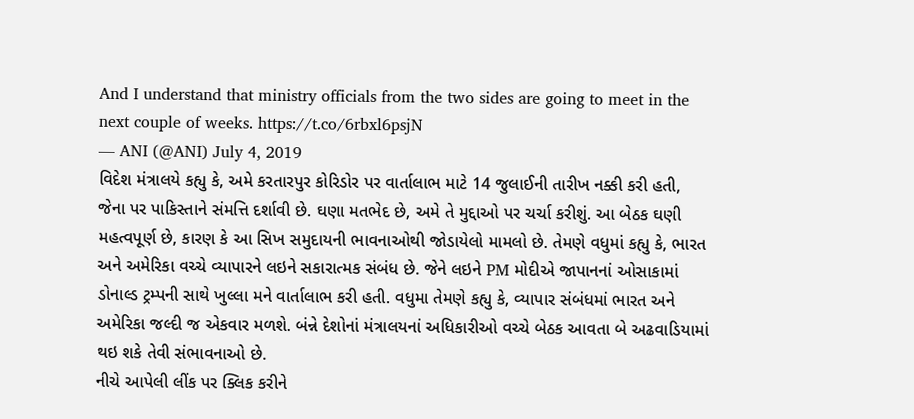And I understand that ministry officials from the two sides are going to meet in the next couple of weeks. https://t.co/6rbxl6psjN
— ANI (@ANI) July 4, 2019
વિદેશ મંત્રાલયે કહ્યુ કે, અમે કરતારપુર કોરિડોર પર વાર્તાલાભ માટે 14 જુલાઈની તારીખ નક્કી કરી હતી, જેના પર પાકિસ્તાને સંમત્તિ દર્શાવી છે. ઘણા મતભેદ છે, અમે તે મુદ્દાઓ પર ચર્ચા કરીશું. આ બેઠક ઘણી મહત્વપૂર્ણ છે, કારણ કે આ સિખ સમુદાયની ભાવનાઓથી જોડાયેલો મામલો છે. તેમણે વધુમાં કહ્યુ કે, ભારત અને અમેરિકા વચ્ચે વ્યાપારને લઇને સકારાત્મક સંબંધ છે. જેને લઇને PM મોદીએ જાપાનનાં ઓસાકામાં ડોનાલ્ડ ટ્રમ્પની સાથે ખુલ્લા મને વાર્તાલાભ કરી હતી. વધુમા તેમણે કહ્યુ કે, વ્યાપાર સંબંધમાં ભારત અને અમેરિકા જલ્દી જ એકવાર મળશે. બંન્ને દેશોનાં મંત્રાલયનાં અધિકારીઓ વચ્ચે બેઠક આવતા બે અઢવાડિયામાં થઇ શકે તેવી સંભાવનાઓ છે.
નીચે આપેલી લીંક પર ક્લિક કરીને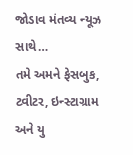જોડાવ મંતવ્ય ન્યૂઝ સાથે…
તમે અમને ફેસબુક, ટ્વીટર, ઇન્સ્ટાગ્રામ અને યુ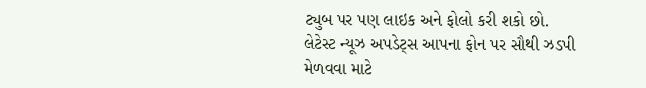ટ્યુબ પર પણ લાઇક અને ફોલો કરી શકો છો.
લેટેસ્ટ ન્યૂઝ અપડેટ્સ આપના ફોન પર સૌથી ઝડપી મેળવવા માટે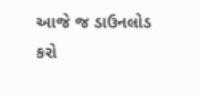આજે જ ડાઉનલોડ કરો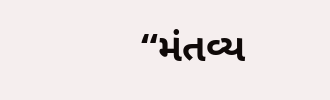“મંતવ્ય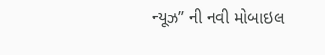ન્યૂઝ” ની નવી મોબાઇલ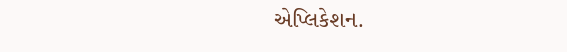એપ્લિકેશન.